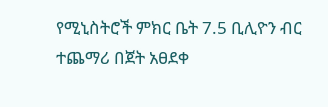የሚኒስትሮች ምክር ቤት 7.5 ቢሊዮን ብር ተጨማሪ በጀት አፀደቀ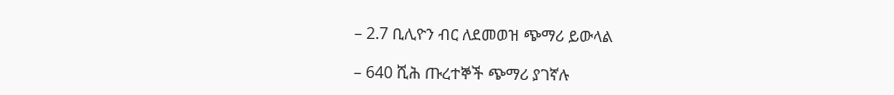– 2.7 ቢሊዮን ብር ለደመወዝ ጭማሪ ይውላል

– 640 ሺሕ ጡረተኞች ጭማሪ ያገኛሉ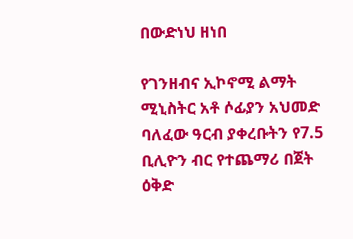በውድነህ ዘነበ

የገንዘብና ኢኮኖሚ ልማት ሚኒስትር አቶ ሶፊያን አህመድ ባለፈው ዓርብ ያቀረቡትን የ7.5 ቢሊዮን ብር የተጨማሪ በጀት ዕቅድ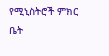የሚኒስትሮች ምክር ቤት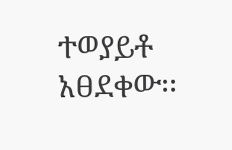ተወያይቶ አፀደቀው፡፡